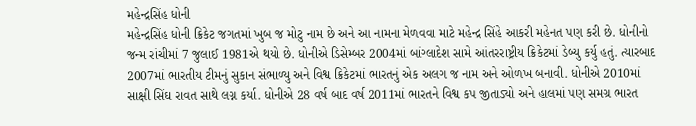મહેન્દ્રસિંહ ધોની
મહેન્દ્રસિંહ ધોની ક્રિકેટ જગતમાં ખુબ જ મોટુ નામ છે અને આ નામના મેળવવા માટે મહેન્દ્ર સિંહે આકરી મહેનત પણ કરી છે. ધોનીનો જન્મ રાંચીમાં 7 જુલાઈ 1981એ થયો છે. ધોનીએ ડિસેમ્બર 2004માં બાંગ્લાદેશ સામે આંતરરાષ્ટ્રીય ક્રિકેટમાં ડેબ્યુ કર્યુ હતું. ત્યારબાદ 2007માં ભારતીય ટીમનું સુકાન સંભાળ્યુ અને વિશ્વ ક્રિકેટમાં ભારતનું એક અલગ જ નામ અને ઓળખ બનાવી. ધોનીએ 2010માં સાક્ષી સિંઘ રાવત સાથે લગ્ન કર્યા. ધોનીએ 28 વર્ષ બાદ વર્ષ 2011માં ભારતને વિશ્વ કપ જીતાડ્યો અને હાલમાં પણ સમગ્ર ભારત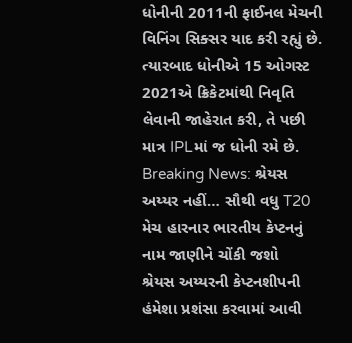ધોનીની 2011ની ફાઈનલ મેચની વિનિંગ સિક્સર યાદ કરી રહ્યું છે. ત્યારબાદ ધોનીએ 15 ઓગસ્ટ 2021એ ક્રિકેટમાંથી નિવૃતિ લેવાની જાહેરાત કરી, તે પછી માત્ર IPLમાં જ ધોની રમે છે.
Breaking News: શ્રેયસ અય્યર નહીં… સૌથી વધુ T20 મેચ હારનાર ભારતીય કેપ્ટનનું નામ જાણીને ચોંકી જશો
શ્રેયસ અય્યરની કેપ્ટનશીપની હંમેશા પ્રશંસા કરવામાં આવી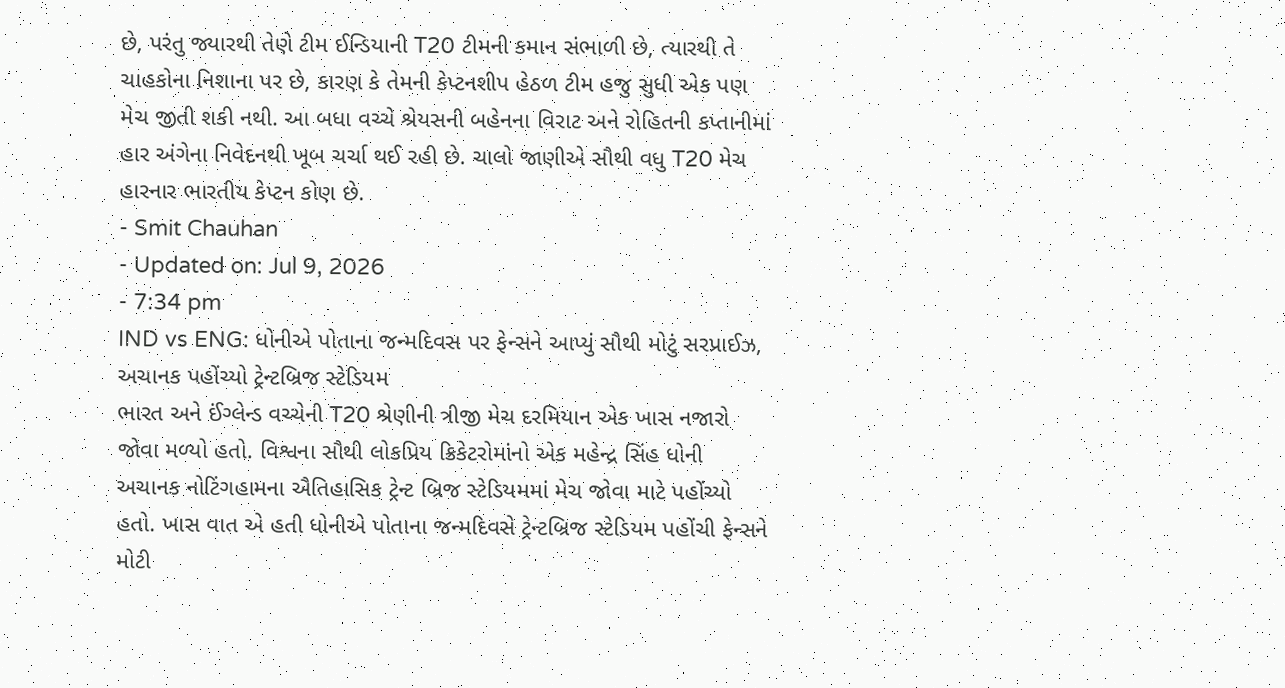છે, પરંતુ જ્યારથી તેણે ટીમ ઈન્ડિયાની T20 ટીમની કમાન સંભાળી છે, ત્યારથી તે ચાહકોના નિશાના પર છે, કારણ કે તેમની કેપ્ટનશીપ હેઠળ ટીમ હજુ સુધી એક પણ મેચ જીતી શકી નથી. આ બધા વચ્ચે શ્રેયસની બહેનના વિરાટ અને રોહિતની કપ્તાનીમાં હાર અંગેના નિવેદનથી ખૂબ ચર્ચા થઈ રહી છે. ચાલો જાણીએ સૌથી વધુ T20 મેચ હારનાર ભારતીય કેપ્ટન કોણ છે.
- Smit Chauhan
- Updated on: Jul 9, 2026
- 7:34 pm
IND vs ENG: ધોનીએ પોતાના જન્મદિવસ પર ફેન્સને આપ્યું સૌથી મોટું સરપ્રાઈઝ, અચાનક પહોંચ્યો ટ્રેન્ટબ્રિજ સ્ટેડિયમ
ભારત અને ઈંગ્લેન્ડ વચ્ચેની T20 શ્રેણીની ત્રીજી મેચ દરમિયાન એક ખાસ નજારો જોવા મળ્યો હતો. વિશ્વના સૌથી લોકપ્રિય ક્રિકેટરોમાંનો એક મહેન્દ્ર સિંહ ધોની અચાનક નોટિંગહામના ઐતિહાસિક ટ્રેન્ટ બ્રિજ સ્ટેડિયમમાં મેચ જોવા માટે પહોંચ્યો હતો. ખાસ વાત એ હતી ધોનીએ પોતાના જન્મદિવસે ટ્રેન્ટબ્રિજ સ્ટેડિયમ પહોંચી ફેન્સને મોટી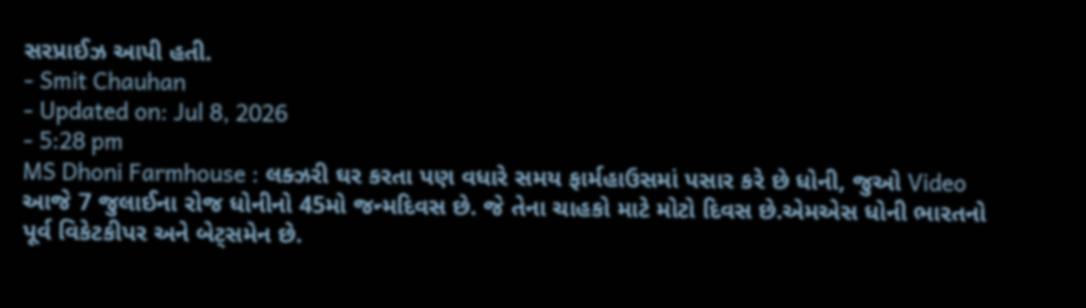સરપ્રાઈઝ આપી હતી.
- Smit Chauhan
- Updated on: Jul 8, 2026
- 5:28 pm
MS Dhoni Farmhouse : લક્ઝરી ઘર કરતા પણ વધારે સમય ફાર્મહાઉસમાં પસાર કરે છે ધોની, જુઓ Video
આજે 7 જુલાઈના રોજ ધોનીનો 45મો જન્મદિવસ છે. જે તેના ચાહકો માટે મોટો દિવસ છે.એમએસ ધોની ભારતનો પૂર્વ વિકેટકીપર અને બેટ્સમેન છે.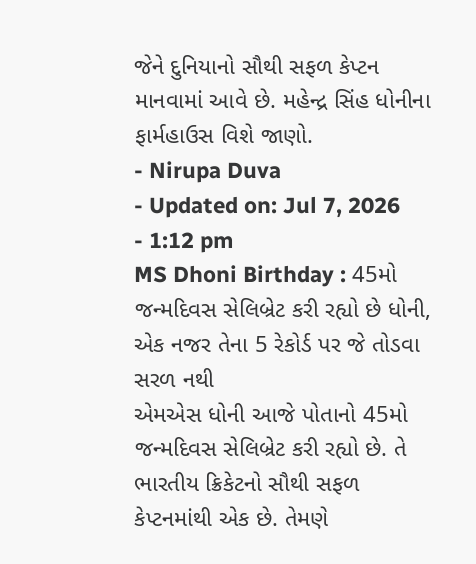જેને દુનિયાનો સૌથી સફળ કેપ્ટન માનવામાં આવે છે. મહેન્દ્ર સિંહ ધોનીના ફાર્મહાઉસ વિશે જાણો.
- Nirupa Duva
- Updated on: Jul 7, 2026
- 1:12 pm
MS Dhoni Birthday : 45મો જન્મદિવસ સેલિબ્રેટ કરી રહ્યો છે ધોની, એક નજર તેના 5 રેકોર્ડ પર જે તોડવા સરળ નથી
એમએસ ધોની આજે પોતાનો 45મો જન્મદિવસ સેલિબ્રેટ કરી રહ્યો છે. તે ભારતીય ક્રિકેટનો સૌથી સફળ કેપ્ટનમાંથી એક છે. તેમણે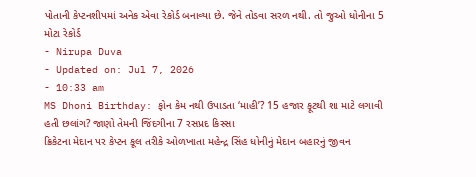પોતાની કેપ્ટનશીપમાં અનેક એવા રેકોર્ડ બનાવ્યા છે. જેને તોડવા સરળ નથી. તો જુઓ ધોનીના 5 મોટા રેકોર્ડ
- Nirupa Duva
- Updated on: Jul 7, 2026
- 10:33 am
MS Dhoni Birthday: ફોન કેમ નથી ઉપાડતા ‘માહી’? 15 હજાર ફૂટથી શા માટે લગાવી હતી છલાંગ? જાણો તેમની જિંદગીના 7 રસપ્રદ કિસ્સા
ક્રિકેટના મેદાન પર કેપ્ટન કૂલ તરીકે ઓળખાતા મહેન્દ્ર સિંહ ધોનીનું મેદાન બહારનું જીવન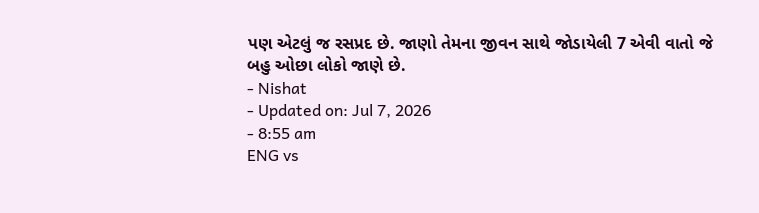પણ એટલું જ રસપ્રદ છે. જાણો તેમના જીવન સાથે જોડાયેલી 7 એવી વાતો જે બહુ ઓછા લોકો જાણે છે.
- Nishat
- Updated on: Jul 7, 2026
- 8:55 am
ENG vs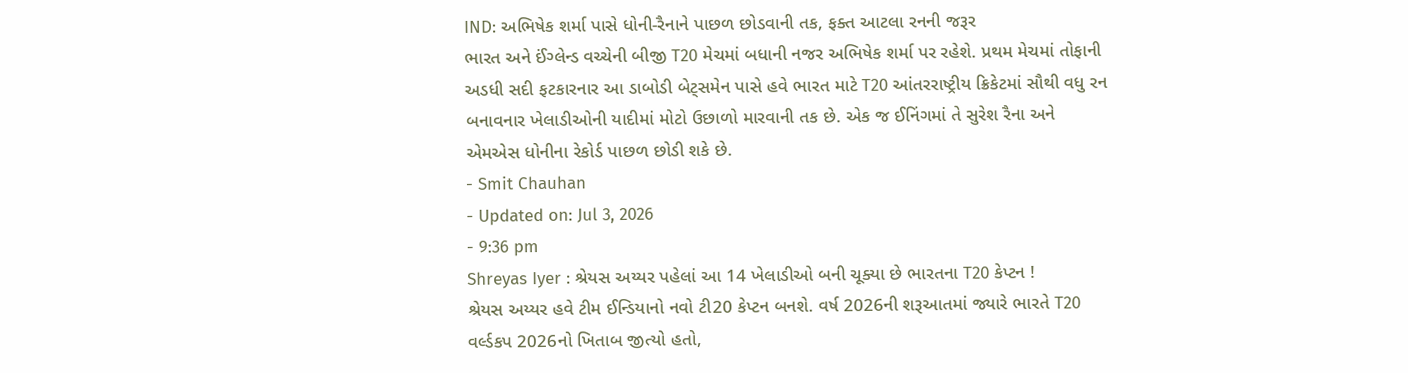IND: અભિષેક શર્મા પાસે ધોની-રૈનાને પાછળ છોડવાની તક, ફક્ત આટલા રનની જરૂર
ભારત અને ઈંગ્લેન્ડ વચ્ચેની બીજી T20 મેચમાં બધાની નજર અભિષેક શર્મા પર રહેશે. પ્રથમ મેચમાં તોફાની અડધી સદી ફટકારનાર આ ડાબોડી બેટ્સમેન પાસે હવે ભારત માટે T20 આંતરરાષ્ટ્રીય ક્રિકેટમાં સૌથી વધુ રન બનાવનાર ખેલાડીઓની યાદીમાં મોટો ઉછાળો મારવાની તક છે. એક જ ઈનિંગમાં તે સુરેશ રૈના અને એમએસ ધોનીના રેકોર્ડ પાછળ છોડી શકે છે.
- Smit Chauhan
- Updated on: Jul 3, 2026
- 9:36 pm
Shreyas Iyer : શ્રેયસ અય્યર પહેલાં આ 14 ખેલાડીઓ બની ચૂક્યા છે ભારતના T20 કેપ્ટન !
શ્રેયસ અય્યર હવે ટીમ ઈન્ડિયાનો નવો ટી20 કેપ્ટન બનશે. વર્ષ 2026ની શરૂઆતમાં જ્યારે ભારતે T20 વર્લ્ડકપ 2026નો ખિતાબ જીત્યો હતો,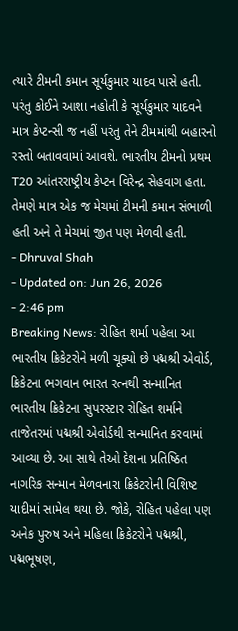ત્યારે ટીમની કમાન સૂર્યકુમાર યાદવ પાસે હતી. પરંતુ કોઈને આશા નહોતી કે સૂર્યકુમાર યાદવને માત્ર કેપ્ટન્સી જ નહીં પરંતુ તેને ટીમમાંથી બહારનો રસ્તો બતાવવામાં આવશે. ભારતીય ટીમનો પ્રથમ T20 આંતરરાષ્ટ્રીય કેપ્ટન વિરેન્દ્ર સેહવાગ હતા. તેમણે માત્ર એક જ મેચમાં ટીમની કમાન સંભાળી હતી અને તે મેચમાં જીત પણ મેળવી હતી.
- Dhruval Shah
- Updated on: Jun 26, 2026
- 2:46 pm
Breaking News: રોહિત શર્મા પહેલા આ ભારતીય ક્રિકેટરોને મળી ચૂક્યો છે પદ્મશ્રી એવોર્ડ, ક્રિકેટના ભગવાન ભારત રત્નથી સન્માનિત
ભારતીય ક્રિકેટના સુપરસ્ટાર રોહિત શર્માને તાજેતરમાં પદ્મશ્રી એવોર્ડથી સન્માનિત કરવામાં આવ્યા છે. આ સાથે તેઓ દેશના પ્રતિષ્ઠિત નાગરિક સન્માન મેળવનારા ક્રિકેટરોની વિશિષ્ટ યાદીમાં સામેલ થયા છે. જોકે, રોહિત પહેલા પણ અનેક પુરુષ અને મહિલા ક્રિકેટરોને પદ્મશ્રી, પદ્મભૂષણ,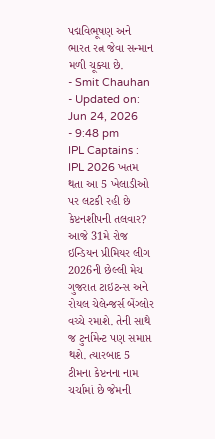પદ્મવિભૂષણ અને ભારત રત્ન જેવા સન્માન મળી ચૂક્યા છે.
- Smit Chauhan
- Updated on: Jun 24, 2026
- 9:48 pm
IPL Captains : IPL 2026 ખતમ થતા આ 5 ખેલાડીઓ પર લટકી રહી છે કેપ્ટનશીપની તલવાર?
આજે 31મે રોજ ઇન્ડિયન પ્રીમિયર લીગ 2026ની છેલ્લી મેચ ગુજરાત ટાઇટન્સ અને રોયલ ચેલેન્જર્સ બેંગ્લોર વચ્ચે રમાશે. તેની સાથે જ ટુર્નામેન્ટ પણ સમાપ્ત થશે. ત્યારબાદ 5 ટીમના કેપ્ટનના નામ ચર્ચામાં છે જેમની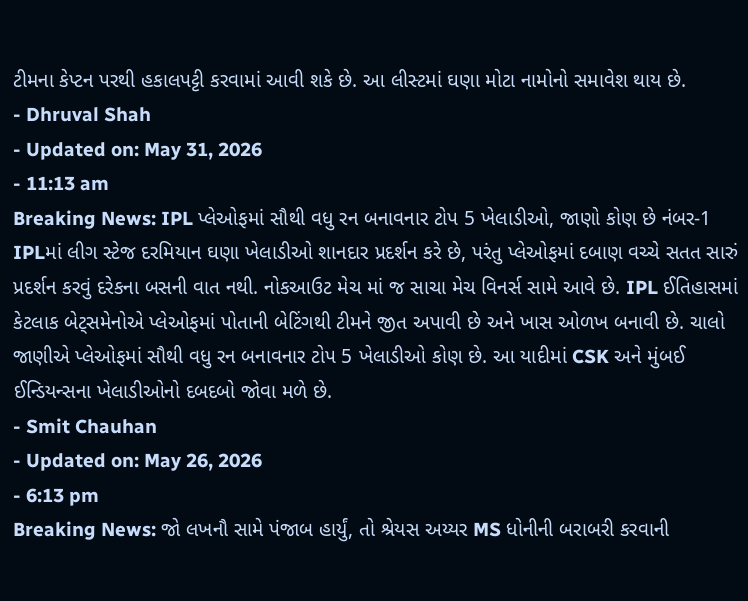ટીમના કેપ્ટન પરથી હકાલપટ્ટી કરવામાં આવી શકે છે. આ લીસ્ટમાં ઘણા મોટા નામોનો સમાવેશ થાય છે.
- Dhruval Shah
- Updated on: May 31, 2026
- 11:13 am
Breaking News: IPL પ્લેઓફમાં સૌથી વધુ રન બનાવનાર ટોપ 5 ખેલાડીઓ, જાણો કોણ છે નંબર-1
IPLમાં લીગ સ્ટેજ દરમિયાન ઘણા ખેલાડીઓ શાનદાર પ્રદર્શન કરે છે, પરંતુ પ્લેઓફમાં દબાણ વચ્ચે સતત સારું પ્રદર્શન કરવું દરેકના બસની વાત નથી. નોકઆઉટ મેચ માં જ સાચા મેચ વિનર્સ સામે આવે છે. IPL ઈતિહાસમાં કેટલાક બેટ્સમેનોએ પ્લેઓફમાં પોતાની બેટિંગથી ટીમને જીત અપાવી છે અને ખાસ ઓળખ બનાવી છે. ચાલો જાણીએ પ્લેઓફમાં સૌથી વધુ રન બનાવનાર ટોપ 5 ખેલાડીઓ કોણ છે. આ યાદીમાં CSK અને મુંબઈ ઈન્ડિયન્સના ખેલાડીઓનો દબદબો જોવા મળે છે.
- Smit Chauhan
- Updated on: May 26, 2026
- 6:13 pm
Breaking News: જો લખનૌ સામે પંજાબ હાર્યું, તો શ્રેયસ અય્યર MS ધોનીની બરાબરી કરવાની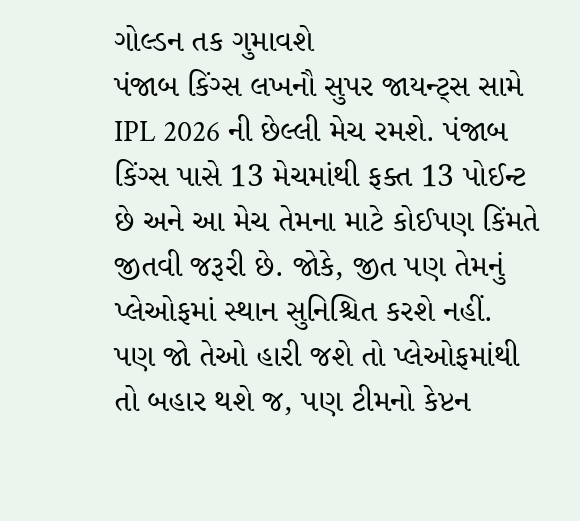ગોલ્ડન તક ગુમાવશે
પંજાબ કિંગ્સ લખનૌ સુપર જાયન્ટ્સ સામે IPL 2026 ની છેલ્લી મેચ રમશે. પંજાબ કિંગ્સ પાસે 13 મેચમાંથી ફક્ત 13 પોઈન્ટ છે અને આ મેચ તેમના માટે કોઈપણ કિંમતે જીતવી જરૂરી છે. જોકે, જીત પણ તેમનું પ્લેઓફમાં સ્થાન સુનિશ્ચિત કરશે નહીં. પણ જો તેઓ હારી જશે તો પ્લેઓફમાંથી તો બહાર થશે જ, પણ ટીમનો કેપ્ટન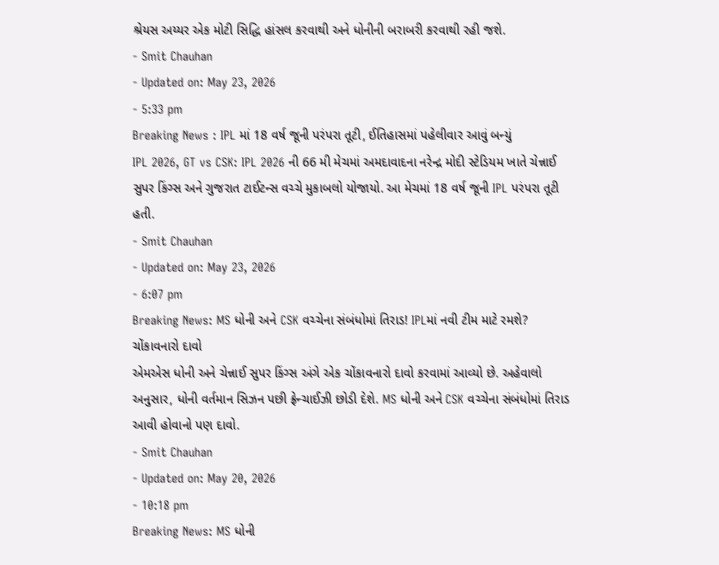શ્રેયસ અય્યર એક મોટી સિદ્ધિ હાંસલ કરવાથી અને ધોનીની બરાબરી કરવાથી રહી જશે.
- Smit Chauhan
- Updated on: May 23, 2026
- 5:33 pm
Breaking News : IPL માં 18 વર્ષ જૂની પરંપરા તૂટી, ઈતિહાસમાં પહેલીવાર આવું બન્યું
IPL 2026, GT vs CSK: IPL 2026 ની 66 મી મેચમાં અમદાવાદના નરેન્દ્ર મોદી સ્ટેડિયમ ખાતે ચેન્નાઈ સુપર કિંગ્સ અને ગુજરાત ટાઈટન્સ વચ્ચે મુકાબલો યોજાયો. આ મેચમાં 18 વર્ષ જૂની IPL પરંપરા તૂટી હતી.
- Smit Chauhan
- Updated on: May 23, 2026
- 6:07 pm
Breaking News: MS ધોની અને CSK વચ્ચેના સંબંધોમાં તિરાડ! IPLમાં નવી ટીમ માટે રમશે? ચોંકાવનારો દાવો
એમએસ ધોની અને ચેન્નાઈ સુપર કિંગ્સ અંગે એક ચોંકાવનારો દાવો કરવામાં આવ્યો છે. અહેવાલો અનુસાર, ધોની વર્તમાન સિઝન પછી ફ્રેન્ચાઈઝી છોડી દેશે. MS ધોની અને CSK વચ્ચેના સંબંધોમાં તિરાડ આવી હોવાનો પણ દાવો.
- Smit Chauhan
- Updated on: May 20, 2026
- 10:18 pm
Breaking News: MS ધોની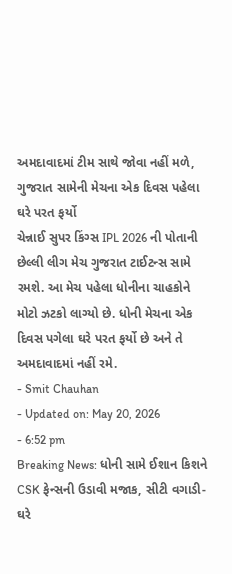અમદાવાદમાં ટીમ સાથે જોવા નહીં મળે, ગુજરાત સામેની મેચના એક દિવસ પહેલા ઘરે પરત ફર્યો
ચેન્નાઈ સુપર કિંગ્સ IPL 2026 ની પોતાની છેલ્લી લીગ મેચ ગુજરાત ટાઈટન્સ સામે રમશે. આ મેચ પહેલા ધોનીના ચાહકોને મોટો ઝટકો લાગ્યો છે. ધોની મેચના એક દિવસ પગેલા ઘરે પરત ફર્યો છે અને તે અમદાવાદમાં નહીં રમે.
- Smit Chauhan
- Updated on: May 20, 2026
- 6:52 pm
Breaking News: ધોની સામે ઈશાન કિશને CSK ફેન્સની ઉડાવી મજાક, સીટી વગાડી-ઘરે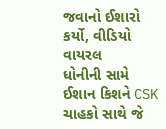જવાનો ઈશારો કર્યો, વીડિયો વાયરલ
ધોનીની સામે ઈશાન કિશને CSK ચાહકો સાથે જે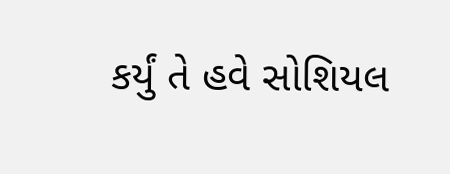કર્યું તે હવે સોશિયલ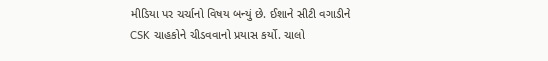મીડિયા પર ચર્ચાનો વિષય બન્યું છે. ઈશાને સીટી વગાડીને CSK ચાહકોને ચીડવવાનો પ્રયાસ કર્યો. ચાલો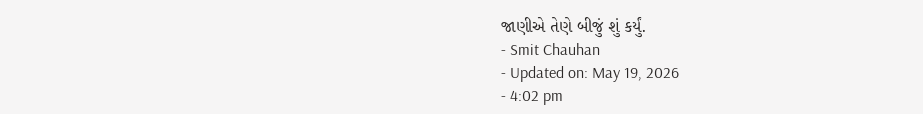જાણીએ તેણે બીજું શું કર્યું.
- Smit Chauhan
- Updated on: May 19, 2026
- 4:02 pm